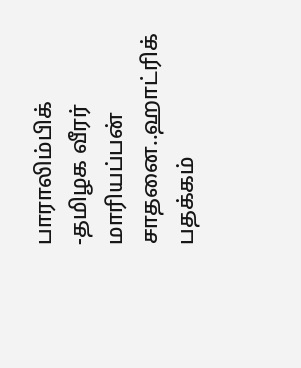பாராலிம்பிக் -தமிழக வீரர் மாரியப்பன் சாதனை..ஹாட்ரிக் பதக்கம்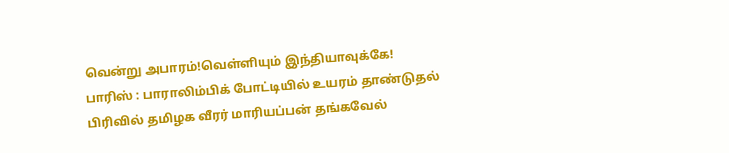வென்று அபாரம்!வெள்ளியும் இந்தியாவுக்கே!
பாரிஸ் : பாராலிம்பிக் போட்டியில் உயரம் தாண்டுதல் பிரிவில் தமிழக வீரர் மாரியப்பன் தங்கவேல்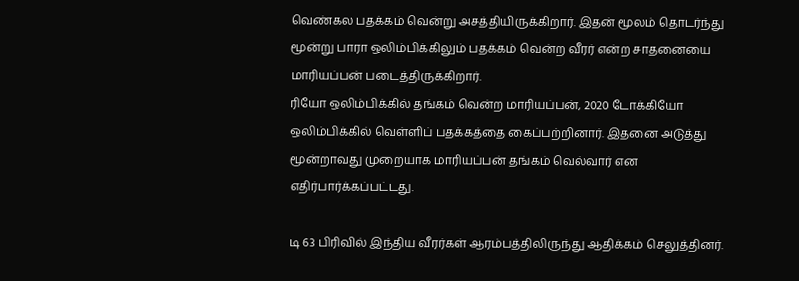வெண்கல பதக்கம் வென்று அசத்தியிருக்கிறார். இதன் மூலம் தொடர்ந்து மூன்று பாரா ஒலிம்பிக்கிலும் பதக்கம் வென்ற வீரர் என்ற சாதனையை மாரியப்பன் படைத்திருக்கிறார்.
ரியோ ஒலிம்பிக்கில் தங்கம் வென்ற மாரியப்பன், 2020 டோக்கியோ ஒலிம்பிக்கில் வெள்ளிப் பதக்கத்தை கைப்பற்றினார். இதனை அடுத்து மூன்றாவது முறையாக மாரியப்பன் தங்கம் வெல்வார் என எதிர்பார்க்கப்பட்டது.

டி 63 பிரிவில் இந்திய வீரர்கள் ஆரம்பத்திலிருந்து ஆதிக்கம் செலுத்தினர்.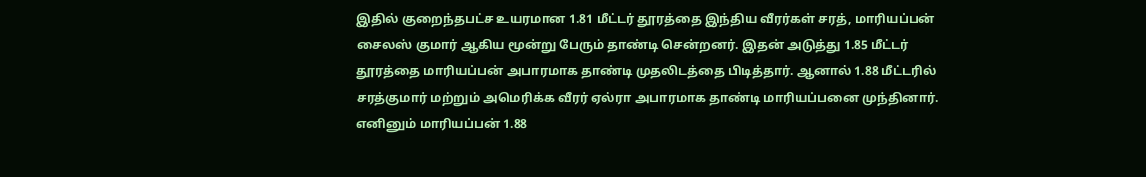இதில் குறைந்தபட்ச உயரமான 1.81 மீட்டர் தூரத்தை இந்திய வீரர்கள் சரத், மாரியப்பன் சைலஸ் குமார் ஆகிய மூன்று பேரும் தாண்டி சென்றனர். இதன் அடுத்து 1.85 மீட்டர் தூரத்தை மாரியப்பன் அபாரமாக தாண்டி முதலிடத்தை பிடித்தார். ஆனால் 1.88 மீட்டரில் சரத்குமார் மற்றும் அமெரிக்க வீரர் ஏல்ரா அபாரமாக தாண்டி மாரியப்பனை முந்தினார்.
எனினும் மாரியப்பன் 1.88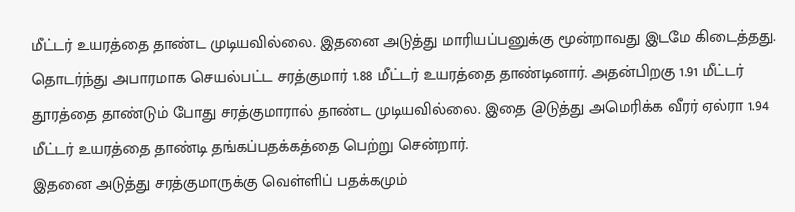மீட்டர் உயரத்தை தாண்ட முடியவில்லை. இதனை அடுத்து மாரியப்பனுக்கு மூன்றாவது இடமே கிடைத்தது. தொடர்ந்து அபாரமாக செயல்பட்ட சரத்குமார் 1.88 மீட்டர் உயரத்தை தாண்டினார். அதன்பிறகு 1.91 மீட்டர் தூரத்தை தாண்டும் போது சரத்குமாரால் தாண்ட முடியவில்லை. இதை @டுத்து அமெரிக்க வீரர் ஏல்ரா 1.94 மீட்டர் உயரத்தை தாண்டி தங்கப்பதக்கத்தை பெற்று சென்றார்.
இதனை அடுத்து சரத்குமாருக்கு வெள்ளிப் பதக்கமும்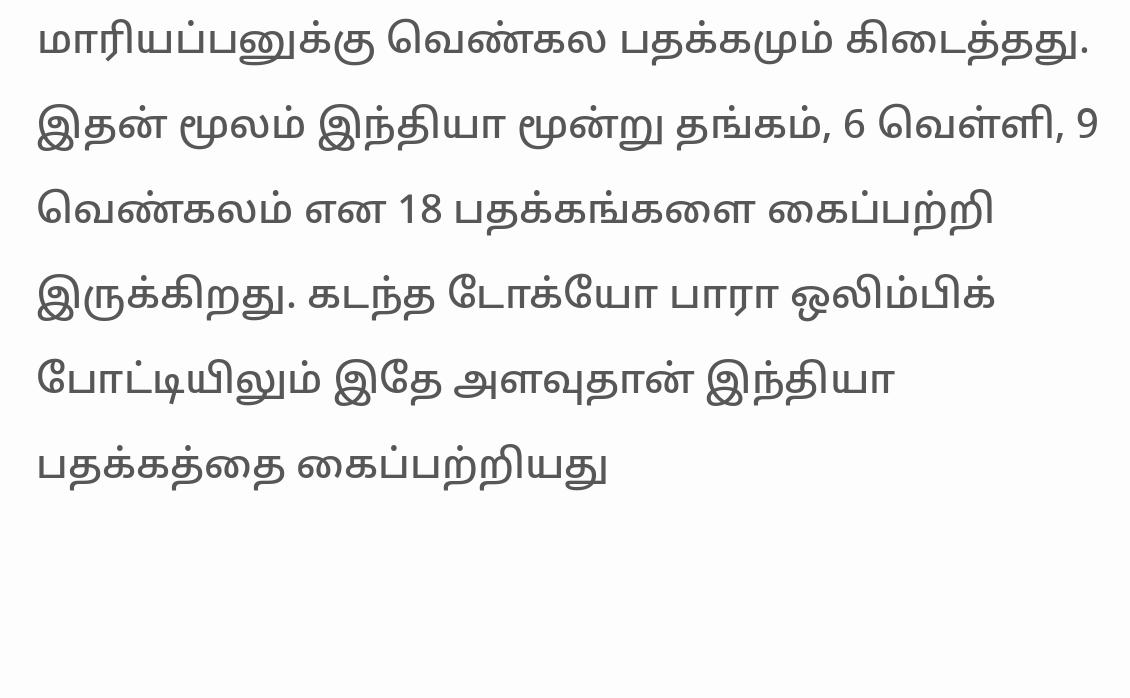மாரியப்பனுக்கு வெண்கல பதக்கமும் கிடைத்தது. இதன் மூலம் இந்தியா மூன்று தங்கம், 6 வெள்ளி, 9 வெண்கலம் என 18 பதக்கங்களை கைப்பற்றி இருக்கிறது. கடந்த டோக்யோ பாரா ஒலிம்பிக் போட்டியிலும் இதே அளவுதான் இந்தியா பதக்கத்தை கைப்பற்றியது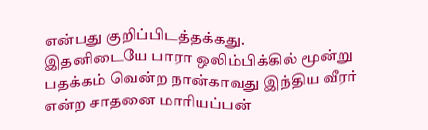என்பது குறிப்பிடத்தக்கது.
இதனிடையே பாரா ஒலிம்பிக்கில் மூன்று பதக்கம் வென்ற நான்காவது இந்திய வீரர் என்ற சாதனை மாரியப்பன்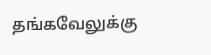தங்கவேலுக்கு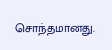சொந்தமானது.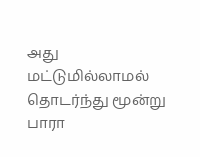அது மட்டுமில்லாமல் தொடர்ந்து மூன்று பாரா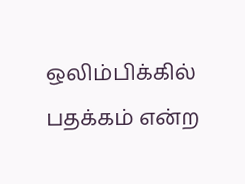ஒலிம்பிக்கில் பதக்கம் என்ற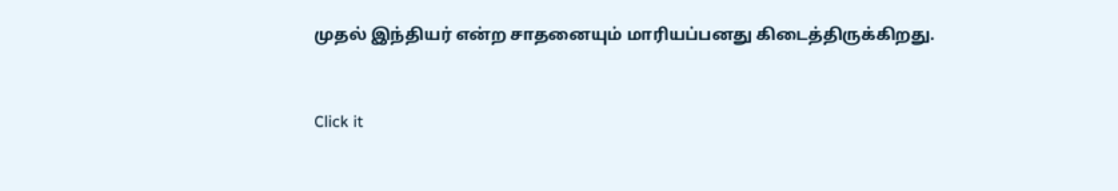முதல் இந்தியர் என்ற சாதனையும் மாரியப்பனது கிடைத்திருக்கிறது.


Click it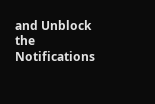and Unblock the Notifications